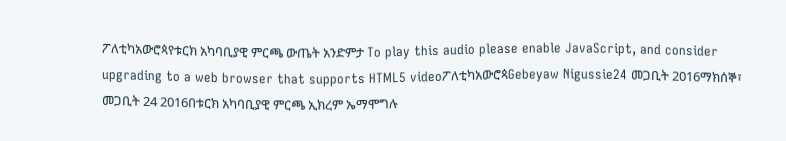ፖለቲካአውሮጳየቱርክ አካባቢያዊ ምርጫ ውጤት አንድምታ To play this audio please enable JavaScript, and consider upgrading to a web browser that supports HTML5 videoፖለቲካአውሮጳGebeyaw Nigussie24 መጋቢት 2016ማክሰኞ፣ መጋቢት 24 2016በቱርክ አካባቢያዊ ምርጫ ኢክረም ኤማሞግሉ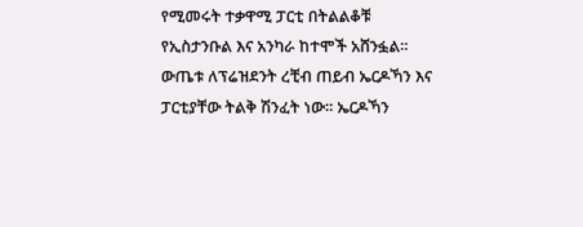የሚመሩት ተቃዋሚ ፓርቲ በትልልቆቹ የኢስታንቡል እና አንካራ ከተሞች አሸንፏል። ውጤቱ ለፕሬዝደንት ረቺብ ጠይብ ኤርዶኻን እና ፓርቲያቸው ትልቅ ሽንፈት ነው። ኤርዶኻን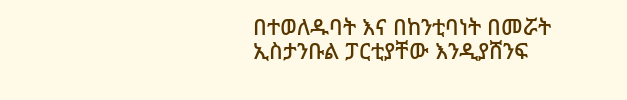በተወለዱባት እና በከንቲባነት በመሯት ኢስታንቡል ፓርቲያቸው እንዲያሸንፍ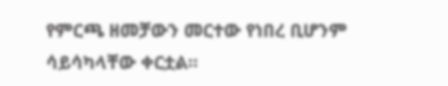የምርጫ ዘመቻውን መርተው የነበረ ቢሆንም ሳይሳካላቸው ቀርቷል።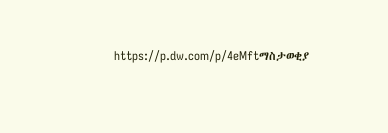https://p.dw.com/p/4eMftማስታወቂያ